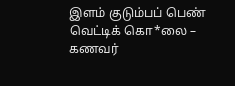இளம் குடும்பப் பெண் வெட்டிக் கொ*லை – கணவர்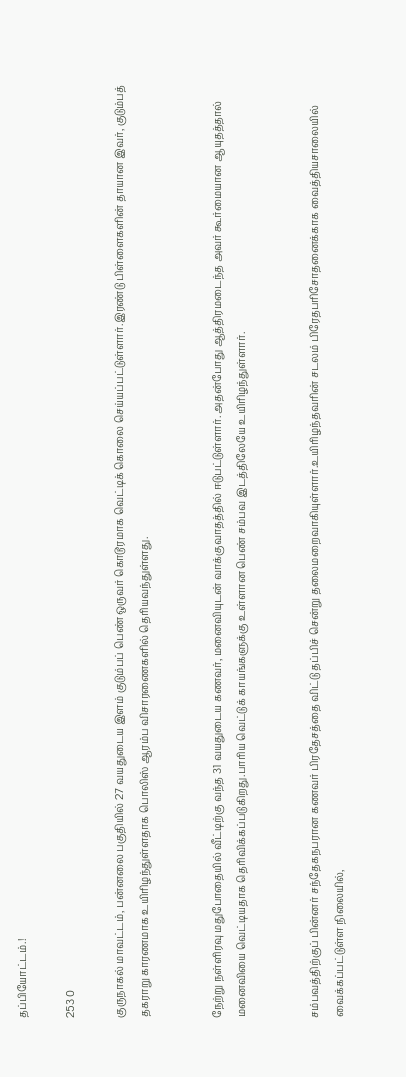தப்பியோட்டம்.!

253 0

குருநாகல் மாவட்டம், பன்னலை பகுதியில் 27 வயதுடைய இளம் குடும்பப் பெண் ஒருவர் கொடூரமாக வெட்டிக் கொலை செய்யப்பட்டுள்ளார்.இரண்டு பிள்ளைகளின் தாயான இவர், குடும்பத் தகராறு காரணமாக உயிரிழந்துள்ளதாக பொலிஸ் ஆரம்ப விசாரணைகளில் தெரியவந்துள்ளது.


நேற்று நள்ளிரவு மதுபோதையில் வீட்டிற்கு வந்த 31 வயதுடைய கணவர், மனைவியுடன் வாக்குவாதத்தில் ஈடுபட்டுள்ளார். அதன்போது ஆத்திரமடைந்த அவர் கூர்மையான ஆயுதத்தால் மனைவியை வெட்டியதாக தெரிவிக்கப்படுகிறது.பாரிய வெட்டுக் காயங்களுக்கு உள்ளான பெண் சம்பவ இடத்திலேயே உயிரிழந்துள்ளார்.


சம்பவத்திற்குப் பின்னர் சந்தேகநபரான கணவர் பிரதேசத்தை விட்டு தப்பிச் சென்று தலைமறைவாகியுள்ளார்.உயிரிழந்தவரின் சடலம் பிரேதபரிசோதனைக்காக வைத்தியசாலையில் வைக்கப்பட்டுள்ள நிலையில்,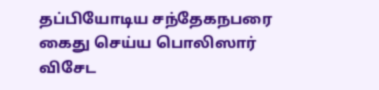தப்பியோடிய சந்தேகநபரை கைது செய்ய பொலிஸார் விசேட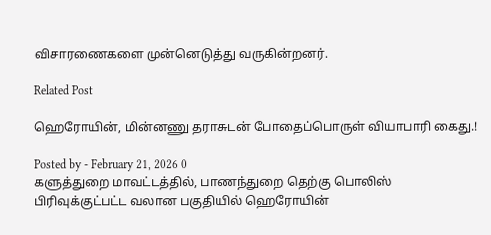விசாரணைகளை முன்னெடுத்து வருகின்றனர்.

Related Post

ஹெரோயின், மின்னணு தராசுடன் போதைப்பொருள் வியாபாரி கைது.!

Posted by - February 21, 2026 0
களுத்துறை மாவட்டத்தில், பாணந்துறை தெற்கு பொலிஸ் பிரிவுக்குட்பட்ட வலான பகுதியில் ஹெரோயின்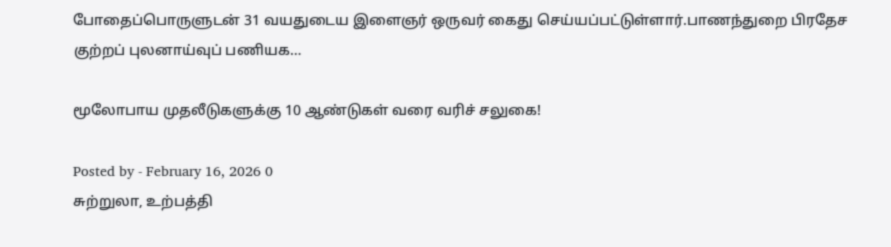போதைப்பொருளுடன் 31 வயதுடைய இளைஞர் ஒருவர் கைது செய்யப்பட்டுள்ளார்.பாணந்துறை பிரதேச குற்றப் புலனாய்வுப் பணியக…

மூலோபாய முதலீடுகளுக்கு 10 ஆண்டுகள் வரை வரிச் சலுகை!

Posted by - February 16, 2026 0
சுற்றுலா, உற்பத்தி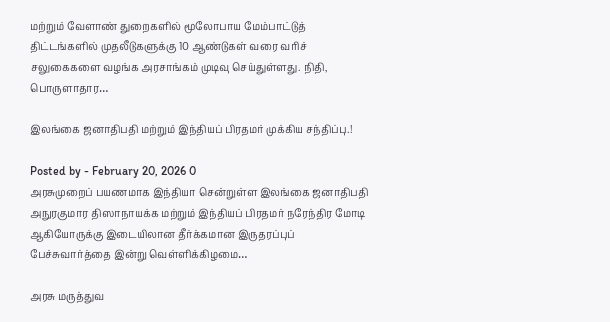மற்றும் வேளாண் துறைகளில் மூலோபாய மேம்பாட்டுத் திட்டங்களில் முதலீடுகளுக்கு 10 ஆண்டுகள் வரை வரிச் சலுகைகளை வழங்க அரசாங்கம் முடிவு செய்துள்ளது. நிதி, பொருளாதார…

இலங்கை ஜனாதிபதி மற்றும் இந்தியப் பிரதமர் முக்கிய சந்திப்பு.!

Posted by - February 20, 2026 0
அரசுமுறைப் பயணமாக இந்தியா சென்றுள்ள இலங்கை ஜனாதிபதி அநுரகுமார திஸாநாயக்க மற்றும் இந்தியப் பிரதமர் நரேந்திர மோடி ஆகியோருக்கு இடையிலான தீர்க்கமான இருதரப்புப் பேச்சுவார்த்தை இன்று வெள்ளிக்கிழமை…

அரசு மருத்துவ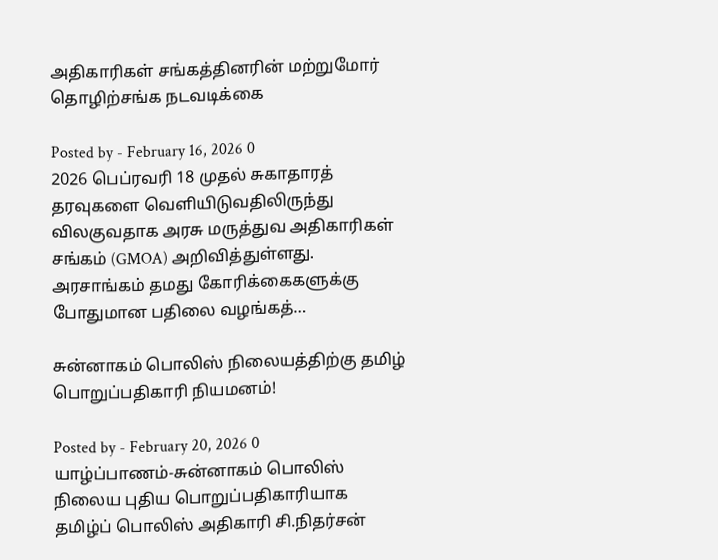அதிகாரிகள் சங்கத்தினரின் மற்றுமோர் தொழிற்சங்க நடவடிக்கை

Posted by - February 16, 2026 0
2026 பெப்ரவரி 18 முதல் சுகாதாரத் தரவுகளை வெளியிடுவதிலிருந்து விலகுவதாக அரசு மருத்துவ அதிகாரிகள் சங்கம் (GMOA) அறிவித்துள்ளது. அரசாங்கம் தமது கோரிக்கைகளுக்கு போதுமான பதிலை வழங்கத்…

சுன்னாகம் பொலிஸ் நிலையத்திற்கு தமிழ் பொறுப்பதிகாரி நியமனம்!

Posted by - February 20, 2026 0
யாழ்ப்பாணம்-சுன்னாகம் பொலிஸ் நிலைய புதிய பொறுப்பதிகாரியாக தமிழ்ப் பொலிஸ் அதிகாரி சி.நிதர்சன்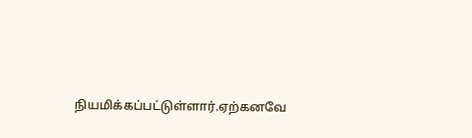நியமிக்கப்பட்டுள்ளார்.ஏற்கனவே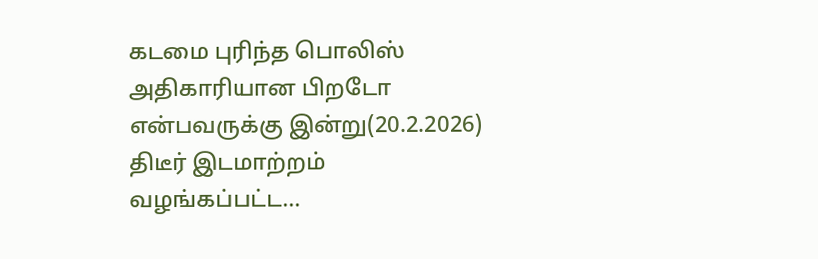கடமை புரிந்த பொலிஸ் அதிகாரியான பிறடோ என்பவருக்கு இன்று(20.2.2026) திடீர் இடமாற்றம் வழங்கப்பட்ட…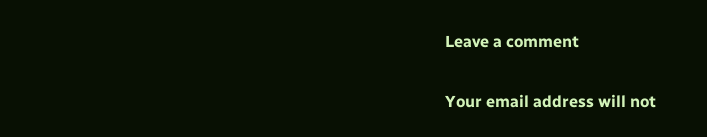Leave a comment

Your email address will not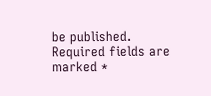be published. Required fields are marked *